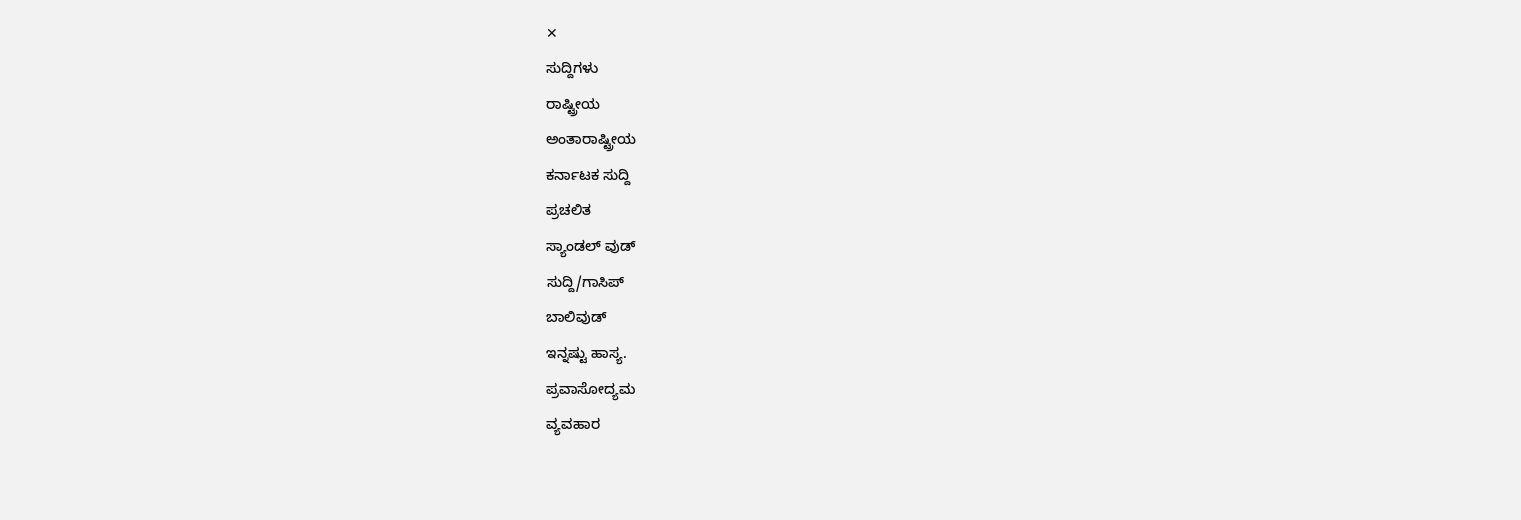✕
ಸುದ್ದಿಗಳು
ರಾಷ್ಟ್ರೀಯ
ಅಂತಾರಾಷ್ಟ್ರೀಯ
ಕರ್ನಾಟಕ ಸುದ್ದಿ
ಪ್ರಚಲಿತ
ಸ್ಯಾಂಡಲ್ ವುಡ್
ಸುದ್ದಿ/ಗಾಸಿಪ್
ಬಾಲಿವುಡ್
ಇನ್ನಷ್ಟು ಹಾಸ್ಯ.
ಪ್ರವಾಸೋದ್ಯಮ
ವ್ಯವಹಾರ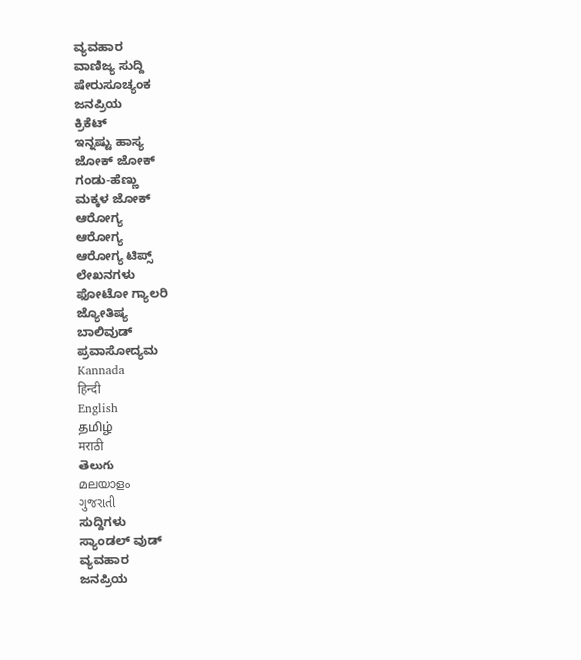ವ್ಯವಹಾರ
ವಾಣಿಜ್ಯ ಸುದ್ದಿ
ಷೇರುಸೂಚ್ಯಂಕ
ಜನಪ್ರಿಯ
ಕ್ರಿಕೆಟ್
ಇನ್ನಷ್ಟು ಹಾಸ್ಯ
ಜೋಕ್ ಜೋಕ್
ಗಂಡು-ಹೆಣ್ಣು
ಮಕ್ಕಳ ಜೋಕ್
ಆರೋಗ್ಯ
ಆರೋಗ್ಯ
ಆರೋಗ್ಯ ಟಿಪ್ಸ್
ಲೇಖನಗಳು
ಫೋಟೋ ಗ್ಯಾಲರಿ
ಜ್ಯೋತಿಷ್ಯ
ಬಾಲಿವುಡ್
ಪ್ರವಾಸೋದ್ಯಮ
Kannada
हिन्दी
English
தமிழ்
मराठी
తెలుగు
മലയാളം
ગુજરાતી
ಸುದ್ದಿಗಳು
ಸ್ಯಾಂಡಲ್ ವುಡ್
ವ್ಯವಹಾರ
ಜನಪ್ರಿಯ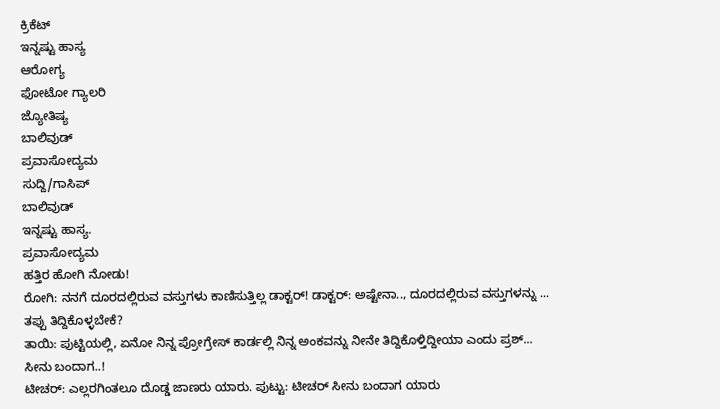ಕ್ರಿಕೆಟ್
ಇನ್ನಷ್ಟು ಹಾಸ್ಯ
ಆರೋಗ್ಯ
ಫೋಟೋ ಗ್ಯಾಲರಿ
ಜ್ಯೋತಿಷ್ಯ
ಬಾಲಿವುಡ್
ಪ್ರವಾಸೋದ್ಯಮ
ಸುದ್ದಿ/ಗಾಸಿಪ್
ಬಾಲಿವುಡ್
ಇನ್ನಷ್ಟು ಹಾಸ್ಯ.
ಪ್ರವಾಸೋದ್ಯಮ
ಹತ್ತಿರ ಹೋಗಿ ನೋಡು!
ರೋಗಿ: ನನಗೆ ದೂರದಲ್ಲಿರುವ ವಸ್ತುಗಳು ಕಾಣಿಸುತ್ತಿಲ್ಲ ಡಾಕ್ಟರ್! ಡಾಕ್ಟರ್: ಅಷ್ಟೇನಾ.., ದೂರದಲ್ಲಿರುವ ವಸ್ತುಗಳನ್ನು ...
ತಪ್ಪು ತಿದ್ದಿಕೊಳ್ಳಬೇಕೆ?
ತಾಯಿ: ಪುಟ್ಟಿಯಲ್ಲಿ, ಏನೋ ನಿನ್ನ ಪ್ರೋಗ್ರೇಸ್ ಕಾರ್ಡಲ್ಲಿ ನಿನ್ನ ಅಂಕವನ್ನು ನೀನೇ ತಿದ್ದಿಕೊಳ್ತಿದ್ದೀಯಾ ಎಂದು ಪ್ರಶ್...
ಸೀನು ಬಂದಾಗ..!
ಟೀಚರ್: ಎಲ್ಲರಗಿಂತಲೂ ದೊಡ್ಡ ಜಾಣರು ಯಾರು. ಪುಟ್ಟು: ಟೀಚರ್ ಸೀನು ಬಂದಾಗ ಯಾರು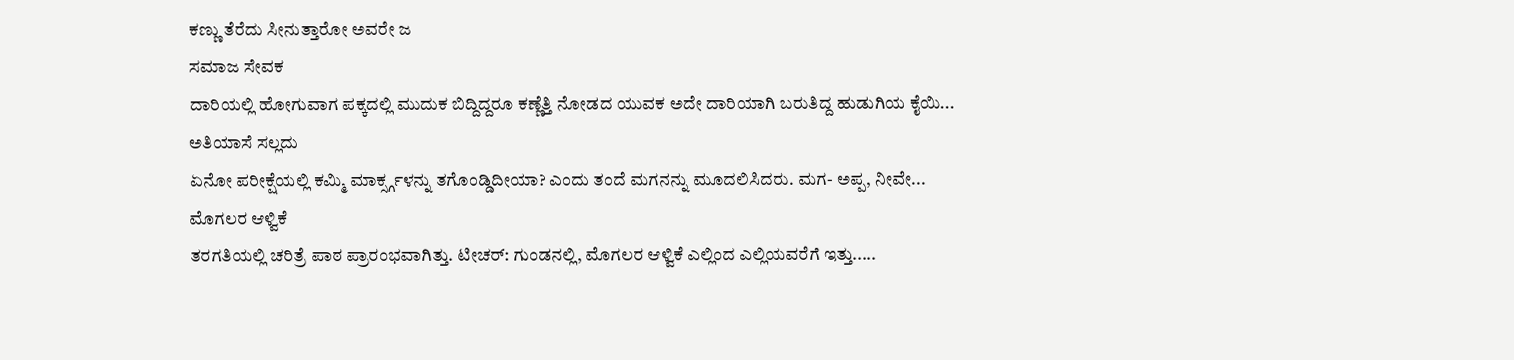ಕಣ್ಣು ತೆರೆದು ಸೀನುತ್ತಾರೋ ಅವರೇ ಜ
ಸಮಾಜ ಸೇವಕ
ದಾರಿಯಲ್ಲಿ ಹೋಗುವಾಗ ಪಕ್ಕದಲ್ಲಿ ಮುದುಕ ಬಿದ್ದಿದ್ದರೂ ಕಣ್ಣೆತ್ತಿ ನೋಡದ ಯುವಕ ಅದೇ ದಾರಿಯಾಗಿ ಬರುತಿದ್ದ ಹುಡುಗಿಯ ಕೈಯಿ...
ಅತಿಯಾಸೆ ಸಲ್ಲದು
ಏನೋ ಪರೀಕ್ಷೆಯಲ್ಲಿ ಕಮ್ಮಿ ಮಾರ್ಕ್ಸ್ಗಳನ್ನು ತಗೊಂಡ್ಡಿದೀಯಾ? ಎಂದು ತಂದೆ ಮಗನನ್ನು ಮೂದಲಿಸಿದರು. ಮಗ- ಅಪ್ಪ, ನೀವೇ...
ಮೊಗಲರ ಆಳ್ವಿಕೆ
ತರಗತಿಯಲ್ಲಿ ಚರಿತ್ರೆ ಪಾಠ ಪ್ರಾರಂಭವಾಗಿತ್ತು. ಟೀಚರ್: ಗುಂಡನಲ್ಲಿ, ಮೊಗಲರ ಆಳ್ವಿಕೆ ಎಲ್ಲಿಂದ ಎಲ್ಲಿಯವರೆಗೆ ಇತ್ತು.....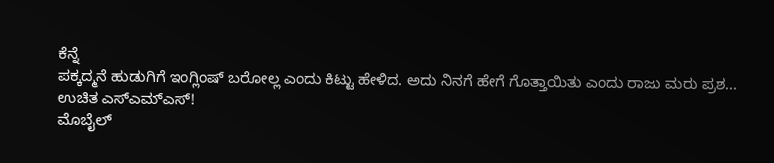ಕೆನ್ನೆ
ಪಕ್ಕದ್ಮನೆ ಹುಡುಗಿಗೆ ಇಂಗ್ಲಿಂಷ್ ಬರೋಲ್ಲ ಎಂದು ಕಿಟ್ಟು ಹೇಳಿದ. ಅದು ನಿನಗೆ ಹೇಗೆ ಗೊತ್ತಾಯಿತು ಎಂದು ರಾಜು ಮರು ಪ್ರಶ...
ಉಚಿತ ಎಸ್ಎಮ್ಎಸ್!
ಮೊಬೈಲ್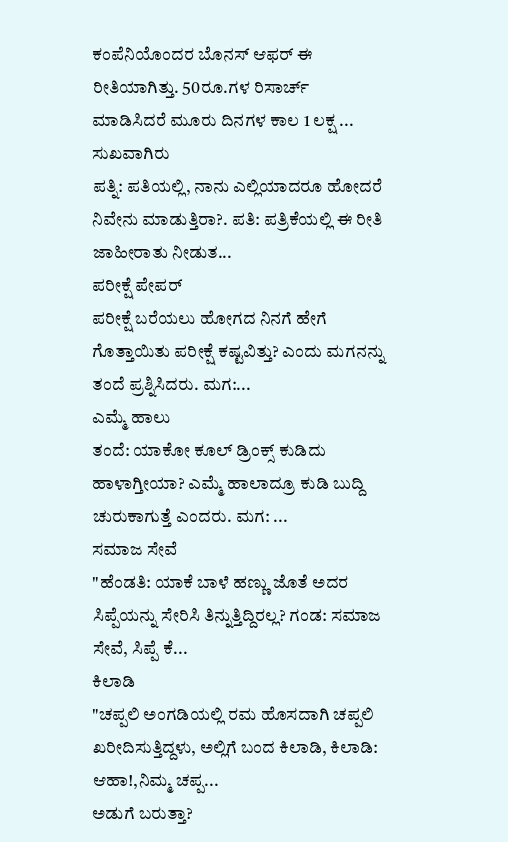ಕಂಪೆನಿಯೊಂದರ ಬೊನಸ್ ಆಫರ್ ಈ ರೀತಿಯಾಗಿತ್ತು. 50ರೂ.ಗಳ ರಿಸಾರ್ಚ್ ಮಾಡಿಸಿದರೆ ಮೂರು ದಿನಗಳ ಕಾಲ 1 ಲಕ್ಷ ...
ಸುಖವಾಗಿರು
ಪತ್ನಿ: ಪತಿಯಲ್ಲಿ, ನಾನು ಎಲ್ಲಿಯಾದರೂ ಹೋದರೆ ನಿವೇನು ಮಾಡುತ್ತಿರಾ?. ಪತಿ: ಪತ್ರಿಕೆಯಲ್ಲಿ ಈ ರೀತಿ ಜಾಹೀರಾತು ನೀಡುತ...
ಪರೀಕ್ಷೆ ಪೇಪರ್
ಪರೀಕ್ಷೆ ಬರೆಯಲು ಹೋಗದ ನಿನಗೆ ಹೇಗೆ ಗೊತ್ತಾಯಿತು ಪರೀಕ್ಷೆ ಕಷ್ಟವಿತ್ತು? ಎಂದು ಮಗನನ್ನು ತಂದೆ ಪ್ರಶ್ನಿಸಿದರು. ಮಗ:...
ಎಮ್ಮೆ ಹಾಲು
ತಂದೆ: ಯಾಕೋ ಕೂಲ್ ಡ್ರಿಂಕ್ಸ್ ಕುಡಿದು ಹಾಳಾಗ್ತೀಯಾ? ಎಮ್ಮೆ ಹಾಲಾದ್ರೂ ಕುಡಿ ಬುದ್ದಿ ಚುರುಕಾಗುತ್ತೆ ಎಂದರು. ಮಗ: ...
ಸಮಾಜ ಸೇವೆ
"ಹೆಂಡತಿ: ಯಾಕೆ ಬಾಳೆ ಹಣ್ಣು ಜೊತೆ ಅದರ ಸಿಪ್ಪೆಯನ್ನು ಸೇರಿಸಿ ತಿನ್ನುತ್ತಿದ್ದಿರಲ್ಲ? ಗಂಡ: ಸಮಾಜ ಸೇವೆ, ಸಿಪ್ಪೆ ಕೆ...
ಕಿಲಾಡಿ
"ಚಪ್ಪಲಿ ಅಂಗಡಿಯಲ್ಲಿ ರಮ ಹೊಸದಾಗಿ ಚಪ್ಪಲಿ ಖರೀದಿಸುತ್ತಿದ್ದಳು, ಅಲ್ಲಿಗೆ ಬಂದ ಕಿಲಾಡಿ, ಕಿಲಾಡಿ: ಆಹಾ!,ನಿಮ್ಮ ಚಪ್ಪ...
ಅಡುಗೆ ಬರುತ್ತಾ?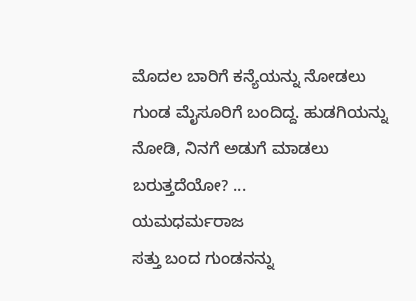ಮೊದಲ ಬಾರಿಗೆ ಕನ್ಯೆಯನ್ನು ನೋಡಲು ಗುಂಡ ಮೈಸೂರಿಗೆ ಬಂದಿದ್ದ. ಹುಡಗಿಯನ್ನು ನೋಡಿ, ನಿನಗೆ ಅಡುಗೆ ಮಾಡಲು ಬರುತ್ತದೆಯೋ? ...
ಯಮಧರ್ಮರಾಜ
ಸತ್ತು ಬಂದ ಗುಂಡನನ್ನು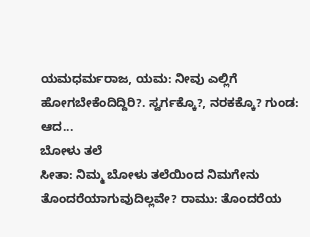ಯಮಧರ್ಮರಾಜ, ಯಮ: ನೀವು ಎಲ್ಲಿಗೆ ಹೋಗಬೇಕೆಂದಿದ್ದಿರಿ?. ಸ್ವರ್ಗಕ್ಕೊ?, ನರಕಕ್ಕೊ? ಗುಂಡ: ಆದ...
ಬೋಳು ತಲೆ
ಸೀತಾ: ನಿಮ್ಮ ಬೋಳು ತಲೆಯಿಂದ ನಿಮಗೇನು ತೊಂದರೆಯಾಗುವುದಿಲ್ಲವೇ? ರಾಮು: ತೊಂದರೆಯ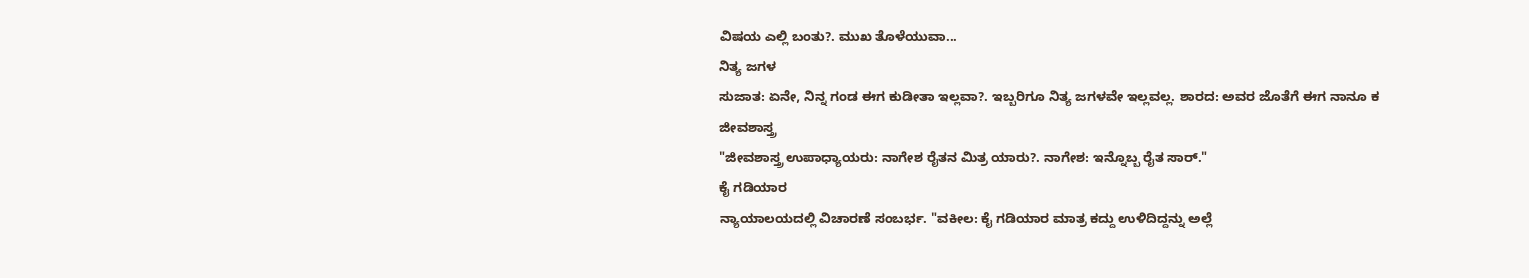ವಿಷಯ ಎಲ್ಲಿ ಬಂತು?. ಮುಖ ತೊಳೆಯುವಾ...
ನಿತ್ಯ ಜಗಳ
ಸುಜಾತ: ಏನೇ, ನಿನ್ನ ಗಂಡ ಈಗ ಕುಡೀತಾ ಇಲ್ಲವಾ?. ಇಬ್ಬರಿಗೂ ನಿತ್ಯ ಜಗಳವೇ ಇಲ್ಲವಲ್ಲ. ಶಾರದ: ಅವರ ಜೊತೆಗೆ ಈಗ ನಾನೂ ಕ
ಜೀವಶಾಸ್ತ್ರ
"ಜೀವಶಾಸ್ತ್ರ ಉಪಾಧ್ಯಾಯರು: ನಾಗೇಶ ರೈತನ ಮಿತ್ರ ಯಾರು?. ನಾಗೇಶ: ಇನ್ನೊಬ್ಬ ರೈತ ಸಾರ್."
ಕೈ ಗಡಿಯಾರ
ನ್ಯಾಯಾಲಯದಲ್ಲಿ ವಿಚಾರಣೆ ಸಂಬರ್ಭ. "ವಕೀಲ: ಕೈ ಗಡಿಯಾರ ಮಾತ್ರ ಕದ್ದು ಉಳಿದಿದ್ದನ್ನು ಅಲ್ಲೆ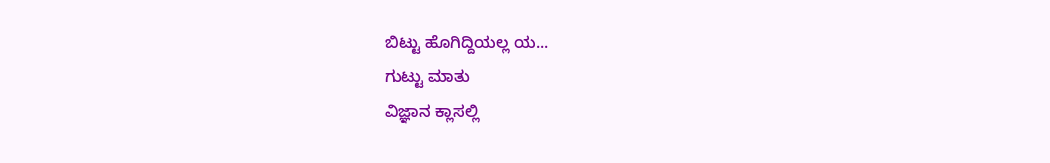ಬಿಟ್ಟು ಹೊಗಿದ್ದಿಯಲ್ಲ ಯ...
ಗುಟ್ಟು ಮಾತು
ವಿಜ್ಞಾನ ಕ್ಲಾಸಲ್ಲಿ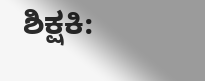ಶಿಕ್ಷಕಿ: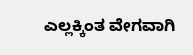ಎಲ್ಲಕ್ಕಿಂತ ವೇಗವಾಗಿ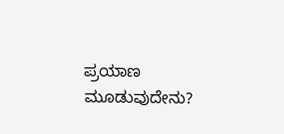ಪ್ರಯಾಣ ಮೂಡುವುದೇನು?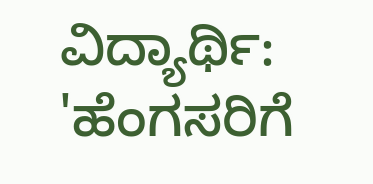ವಿದ್ಯಾರ್ಥಿ: 'ಹೆಂಗಸರಿಗೆ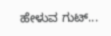ಹೇಳುವ ಗುಟ್...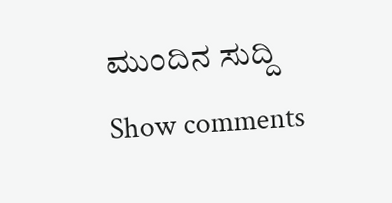ಮುಂದಿನ ಸುದ್ದಿ
Show comments